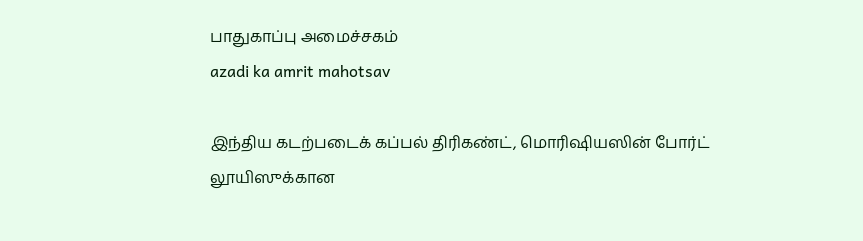பாதுகாப்பு அமைச்சகம்
azadi ka amrit mahotsav

இந்திய கடற்படைக் கப்பல் திரிகண்ட், மொரிஷியஸின் போர்ட் லூயிஸுக்கான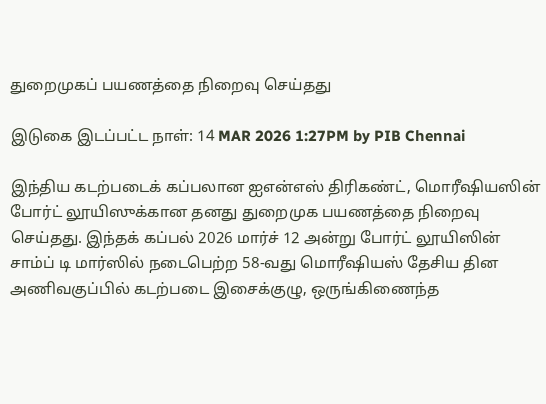துறைமுகப் பயணத்தை நிறைவு செய்தது

இடுகை இடப்பட்ட நாள்: 14 MAR 2026 1:27PM by PIB Chennai

இந்திய கடற்படைக் கப்பலான ஐஎன்எஸ் திரிகண்ட், மொரீஷியஸின் போர்ட் லூயிஸுக்கான தனது துறைமுக பயணத்தை நிறைவு செய்தது. இந்தக் கப்பல் 2026 மார்ச் 12 அன்று போர்ட் லூயிஸின் சாம்ப் டி மார்ஸில் நடைபெற்ற 58-வது மொரீஷியஸ் தேசிய தின அணிவகுப்பில் கடற்படை இசைக்குழு, ஒருங்கிணைந்த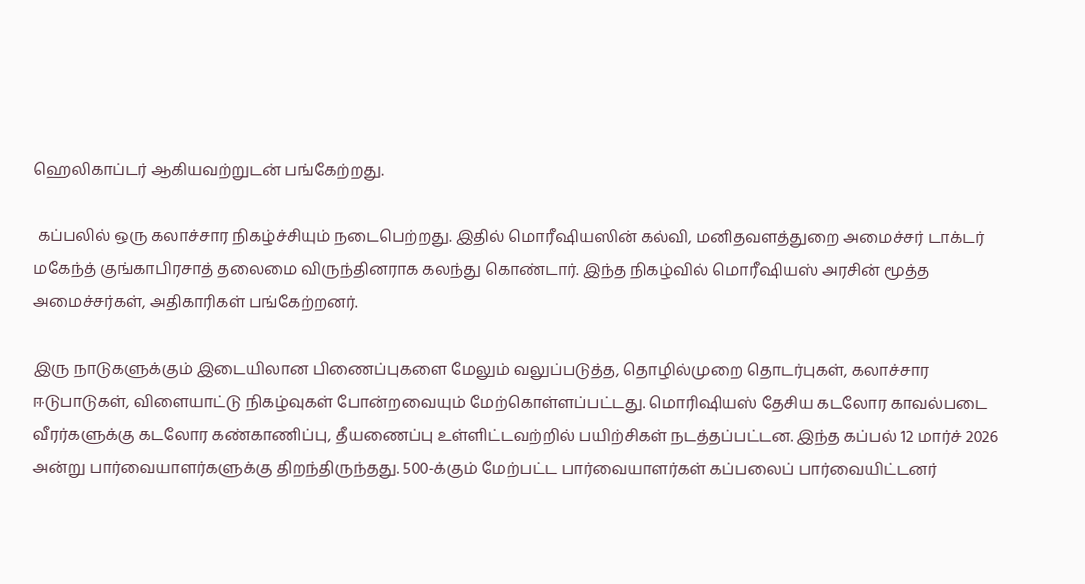ஹெலிகாப்டர் ஆகியவற்றுடன் பங்கேற்றது.

 கப்பலில் ஒரு கலாச்சார நிகழ்ச்சியும் நடைபெற்றது. இதில் மொரீஷியஸின் கல்வி, மனிதவளத்துறை அமைச்சர் டாக்டர் மகேந்த் குங்காபிரசாத் தலைமை விருந்தினராக கலந்து கொண்டார். இந்த நிகழ்வில் மொரீஷியஸ் அரசின் மூத்த அமைச்சர்கள், அதிகாரிகள் பங்கேற்றனர்.

இரு நாடுகளுக்கும் இடையிலான பிணைப்புகளை மேலும் வலுப்படுத்த, தொழில்முறை தொடர்புகள், கலாச்சார ஈடுபாடுகள், விளையாட்டு நிகழ்வுகள் போன்றவையும் மேற்கொள்ளப்பட்டது. மொரிஷியஸ் தேசிய கடலோர காவல்படை வீரர்களுக்கு கடலோர கண்காணிப்பு, தீயணைப்பு உள்ளிட்டவற்றில் பயிற்சிகள் நடத்தப்பட்டன. இந்த கப்பல் 12 மார்ச் 2026 அன்று பார்வையாளர்களுக்கு திறந்திருந்தது. 500-க்கும் மேற்பட்ட பார்வையாளர்கள் கப்பலைப் பார்வையிட்டனர்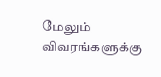மேலும் விவரங்களுக்கு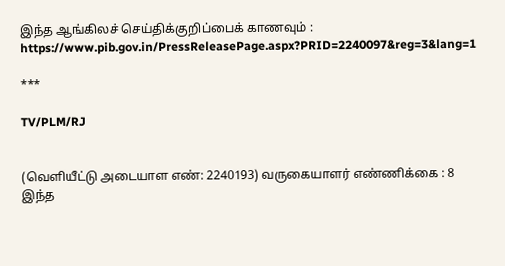இந்த ஆங்கிலச் செய்திக்குறிப்பைக் காணவும் : https://www.pib.gov.in/PressReleasePage.aspx?PRID=2240097&reg=3&lang=1

***

TV/PLM/RJ


(வெளியீட்டு அடையாள எண்: 2240193) வருகையாளர் எண்ணிக்கை : 8
இந்த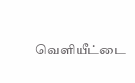வெளியீட்டை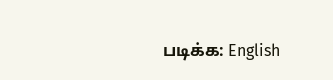படிக்க: English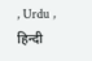, Urdu , हिन्दी